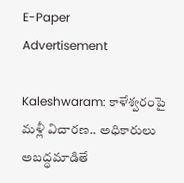E-Paper
Advertisement

Kaleshwaram: కాళేశ్వరంపై మళ్లీ విచారణ.. అధికారులు అబద్ధమాడితే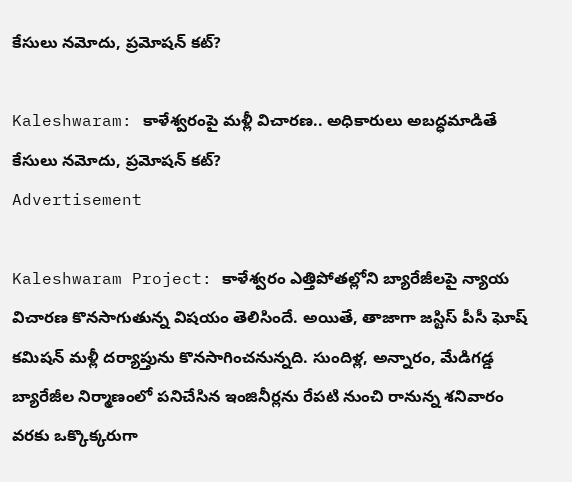కేసులు నమోదు, ప్రమోషన్ కట్?

Kaleshwaram: కాళేశ్వరంపై మళ్లీ విచారణ.. అధికారులు అబద్ధమాడితే కేసులు నమోదు, ప్రమోషన్ కట్?
Advertisement

Kaleshwaram Project: కాళేశ్వరం ఎత్తిపోతల్లోని బ్యారేజీలపై న్యాయ విచారణ కొనసాగుతున్న విషయం తెలిసిందే. అయితే, తాజాగా జస్టిస్ పీసీ ఘోష్ కమిషన్ మళ్లీ దర్యాప్తును కొనసాగించనున్నది. సుందిళ్ల, అన్నారం, మేడిగడ్డ బ్యారేజీల నిర్మాణంలో పనిచేసిన ఇంజినీర్లను రేపటి నుంచి రానున్న శనివారం వరకు ఒక్కొక్కరుగా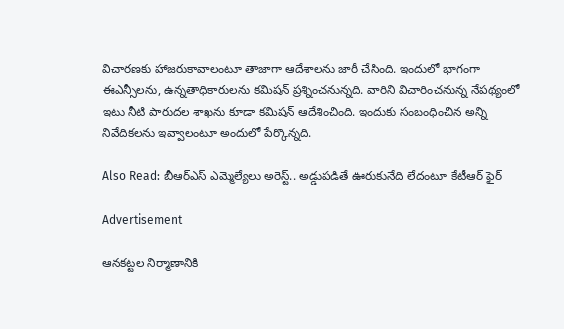విచారణకు హాజరుకావాలంటూ తాజాగా ఆదేశాలను జారీ చేసింది. ఇందులో భాగంగా ఈఎన్సీలను, ఉన్నతాధికారులను కమిషన్ ప్రశ్నించనున్నది. వారిని విచారించనున్న నేపథ్యంలో ఇటు నీటి పారుదల శాఖను కూడా కమిషన్ ఆదేశించింది. ఇందుకు సంబంధించిన అన్ని నివేదికలను ఇవ్వాలంటూ అందులో పేర్కొన్నది.

Also Read: బీఆర్ఎస్ ఎమ్మెల్యేలు అరెస్ట్.. అడ్డుపడితే ఊరుకునేది లేదంటూ కేటీఆర్ ఫైర్

Advertisement

ఆనకట్టల నిర్మాణానికి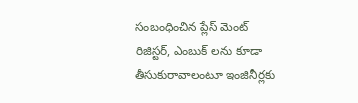సంబంధించిన ప్లేస్ మెంట్ రిజిస్టర్, ఎంబుక్ లను కూడా తీసుకురావాలంటూ ఇంజినీర్లకు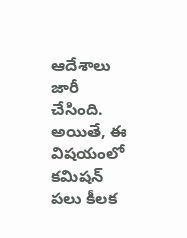ఆదేశాలు జారీ చేసింది. అయితే, ఈ విషయంలో కమిషన్ పలు కీలక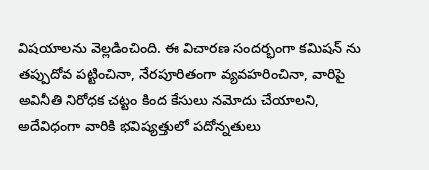విషయాలను వెల్లడించింది. ఈ విచారణ సందర్భంగా కమిషన్ ను తప్పుదోవ పట్టించినా, నేరపూరితంగా వ్యవహరించినా, వారిపై అవినీతి నిరోధక చట్టం కింద కేసులు నమోదు చేయాలని, అదేవిధంగా వారికి భవిష్యత్తులో పదోన్నతులు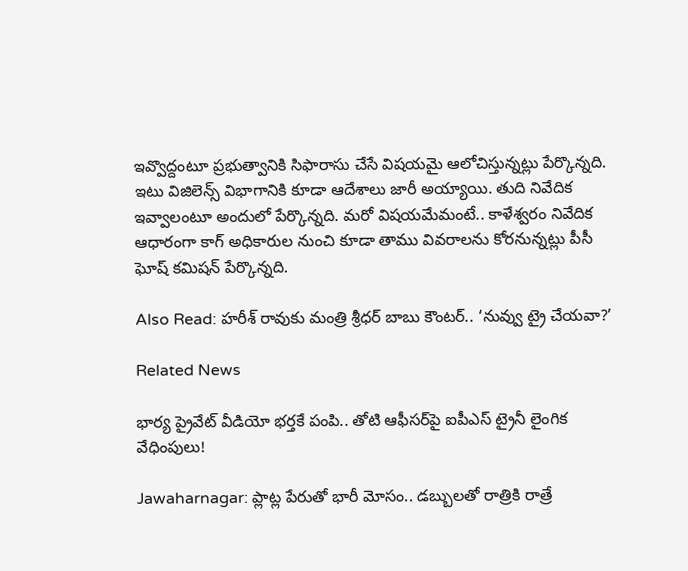ఇవ్వొద్దంటూ ప్రభుత్వానికి సిఫారాసు చేసే విషయమై ఆలోచిస్తున్నట్లు పేర్కొన్నది. ఇటు విజిలెన్స్ విభాగానికి కూడా ఆదేశాలు జారీ అయ్యాయి. తుది నివేదిక ఇవ్వాలంటూ అందులో పేర్కొన్నది. మరో విషయమేమంటే.. కాళేశ్వరం నివేదిక ఆధారంగా కాగ్ అధికారుల నుంచి కూడా తాము వివరాలను కోరనున్నట్లు పీసీ ఘోష్ కమిషన్ పేర్కొన్నది.

Also Read: హరీశ్ రావుకు మంత్రి శ్రీధర్ బాబు కౌంటర్.. ‘నువ్వు ట్రై చేయవా?’

Related News

భార్య ప్రైవేట్ వీడియో భర్తకే పంపి.. తోటి ఆఫీసర్‌పై ఐపీఎస్ ట్రైనీ లైంగిక వేధింపులు!

Jawaharnagar: ప్లాట్ల పేరుతో భారీ మోసం.. డబ్బులతో రాత్రికి రాత్రే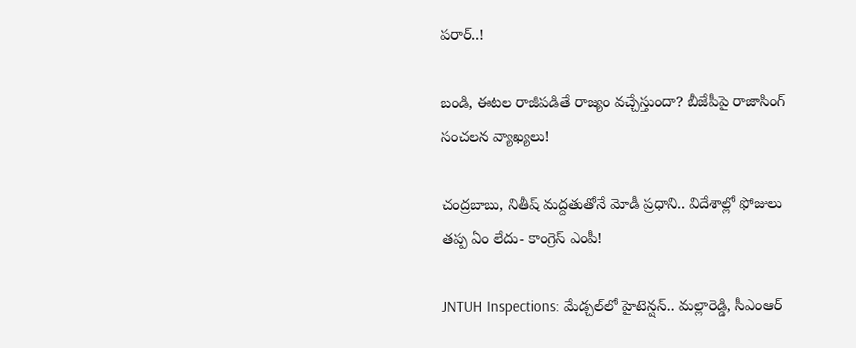పరార్..!

బండి, ఈటల రాజీపడితే రాజ్యం వచ్చేస్తుందా? బీజేపీపై రాజాసింగ్ సంచలన వ్యాఖ్యలు!

చంద్రబాబు, నితీష్ మద్దతుతోనే మోడీ ప్రధాని.. విదేశాల్లో ఫోజులు తప్ప ఏం లేదు- కాంగ్రెస్ ఎంపీ!

JNTUH Inspections: మేడ్చల్‌లో హైటెన్షన్.. మల్లారెడ్డి, సీఎంఆర్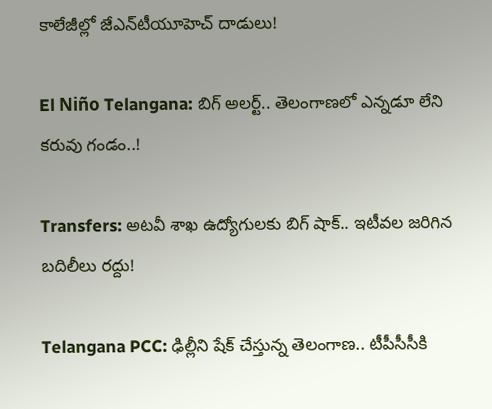కాలేజీల్లో జేఎన్‌టీయూహెచ్ దాడులు!

El Niño Telangana: బిగ్ అలర్ట్.. తెలంగాణలో ఎన్నడూ లేని కరువు గండం..!

Transfers: అటవీ శాఖ ఉద్యోగులకు బిగ్ షాక్.. ఇటీవల జరిగిన బదిలీలు రద్దు!

Telangana PCC: ఢిల్లీని షేక్ చేస్తున్న తెలంగాణ.. టీపీసీసీకి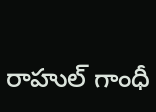రాహుల్ గాంధీ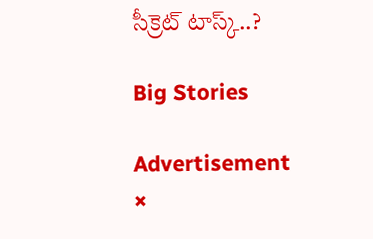సీక్రెట్ టాస్క్..?

Big Stories

Advertisement
×